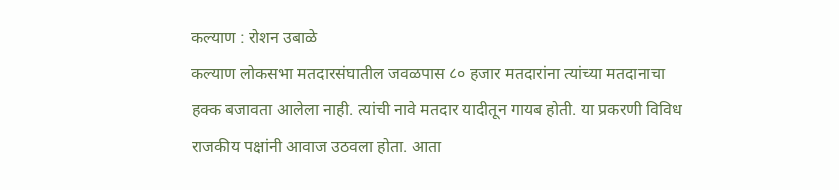कल्याण : रोशन उबाळे
कल्याण लोकसभा मतदारसंघातील जवळपास ८० हजार मतदारांना त्यांच्या मतदानाचा हक्क बजावता आलेला नाही. त्यांची नावे मतदार यादीतून गायब होती. या प्रकरणी विविध राजकीय पक्षांनी आवाज उठवला होता. आता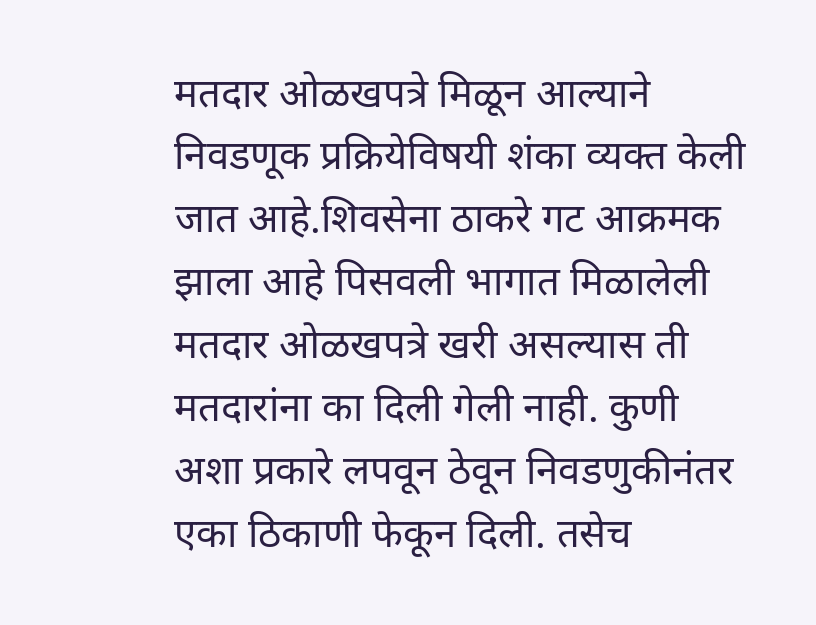मतदार ओळखपत्रे मिळून आल्याने निवडणूक प्रक्रियेविषयी शंका व्यक्त केली जात आहे.शिवसेना ठाकरे गट आक्रमक झाला आहे पिसवली भागात मिळालेली मतदार ओळखपत्रे खरी असल्यास ती मतदारांना का दिली गेली नाही. कुणी अशा प्रकारे लपवून ठेवून निवडणुकीनंतर एका ठिकाणी फेकून दिली. तसेच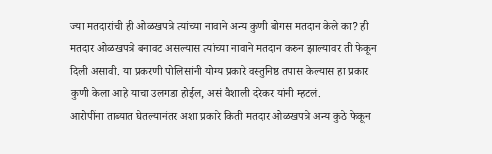ज्या मतदारांची ही ओळखपत्रे त्यांच्या नावाने अन्य कुणी बोगस मतदान केले का? ही मतदार ओळखपत्रे बनावट असल्यास त्यांच्या नावाने मतदान करुन झाल्यावर ती फेकून दिली असावी. या प्रकरणी पोलिसांनी योग्य प्रकारे वस्तुनिष्ठ तपास केल्यास हा प्रकार कुणी केला आहे याचा उलगडा होईल, असं वैशाली दरेकर यांनी म्हटलं.
आरोपींना ताब्यात घेतल्यानंतर अशा प्रकारे किती मतदार ओळखपत्रे अन्य कुठे फेकून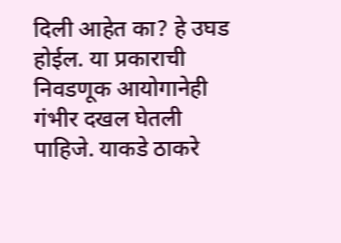दिली आहेत का? हे उघड होईल. या प्रकाराची निवडणूक आयोगानेही गंभीर दखल घेतली पाहिजे. याकडे ठाकरे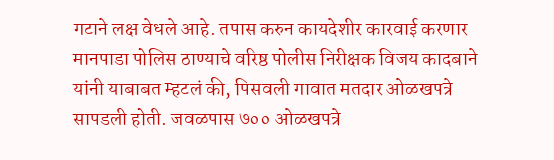गटाने लक्ष वेधले आहे. तपास करुन कायदेशीर कारवाई करणार मानपाडा पोलिस ठाण्याचे वरिष्ठ पोलीस निरीक्षक विजय कादबाने यांनी याबाबत म्हटलं की, पिसवली गावात मतदार ओळखपत्रे सापडली होती. जवळपास ७०० ओळखपत्रे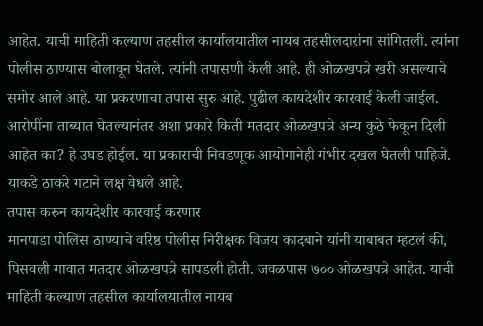आहेत. याची माहिती कल्याण तहसील कार्यालयातील नायब तहसीलदारांना सांगितली. त्यांना पोलीस ठाण्यास बोलावून घेतले. त्यांनी तपासणी केली आहे. ही ओळखपत्रे खरी असल्याचे समोर आले आहे. या प्रकरणाचा तपास सुरु आहे. पुढील कायदेशीर कारवाई केली जाईल. आरोपींना ताब्यात घेतल्यानंतर अशा प्रकारे किती मतदार ओळखपत्रे अन्य कुठे फेकून दिली आहेत का? हे उघड होईल. या प्रकाराची निवडणूक आयोगानेही गंभीर दखल घेतली पाहिजे. याकडे ठाकरे गटाने लक्ष वेधले आहे.
तपास करुन कायदेशीर कारवाई करणार
मानपाडा पोलिस ठाण्याचे वरिष्ठ पोलीस निरीक्षक विजय कादबाने यांनी याबाबत म्हटलं की, पिसवली गावात मतदार ओळखपत्रे सापडली होती. जवळपास ७०० ओळखपत्रे आहेत. याची माहिती कल्याण तहसील कार्यालयातील नायब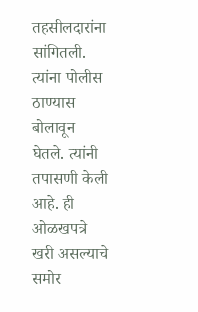तहसीलदारांना सांगितली. त्यांना पोलीस ठाण्यास बोलावून घेतले. त्यांनी तपासणी केली आहे. ही ओळखपत्रे खरी असल्याचे समोर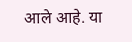आले आहे. या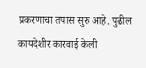प्रकरणाचा तपास सुरु आहे. पुढील कायदेशीर कारवाई केली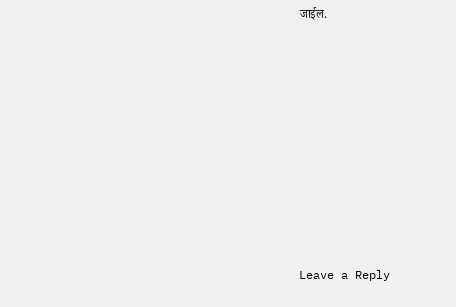जाईल.














Leave a Reply